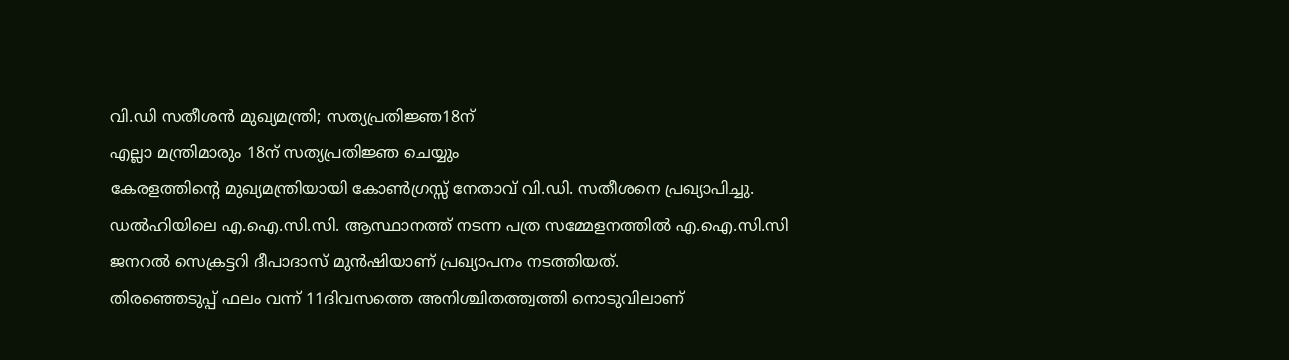വി.ഡി സതീശൻ മുഖ്യമന്ത്രി; സത്യപ്രതിജ്ഞ18ന്
എല്ലാ മന്ത്രിമാരും 18ന് സത്യപ്രതിജ്ഞ ചെയ്യും
കേരളത്തിൻ്റെ മുഖ്യമന്ത്രിയായി കോൺഗ്രസ്സ് നേതാവ് വി.ഡി. സതീശനെ പ്രഖ്യാപിച്ചു. ഡൽഹിയിലെ എ.ഐ.സി.സി. ആസ്ഥാനത്ത് നടന്ന പത്ര സമ്മേളനത്തിൽ എ.ഐ.സി.സി ജനറൽ സെക്രട്ടറി ദീപാദാസ് മുൻഷിയാണ് പ്രഖ്യാപനം നടത്തിയത്.
തിരഞ്ഞെടുപ്പ് ഫലം വന്ന് 11ദിവസത്തെ അനിശ്ചിതത്ത്വത്തി നൊടുവിലാണ്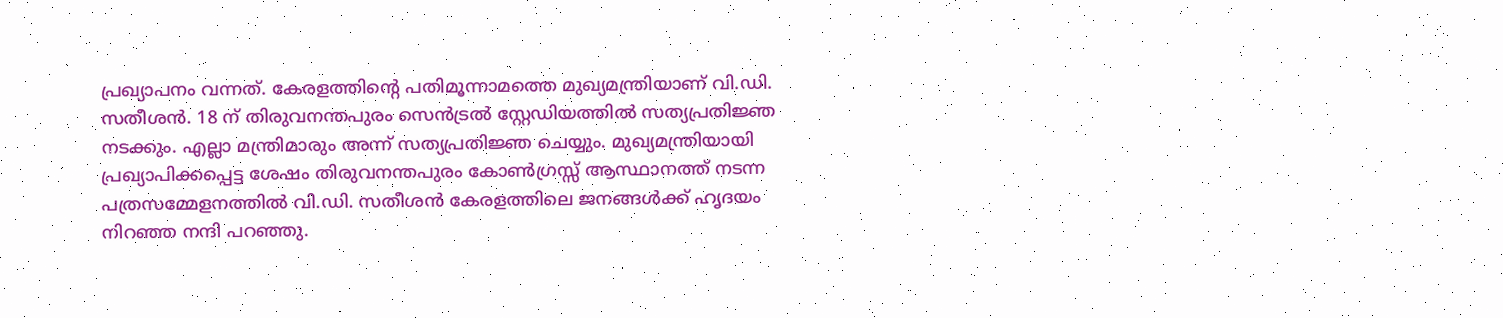പ്രഖ്യാപനം വന്നത്. കേരളത്തിൻ്റെ പതിമൂന്നാമത്തെ മുഖ്യമന്ത്രിയാണ് വി.ഡി. സതീശൻ. 18 ന് തിരുവനന്തപുരം സെൻട്രൽ സ്റ്റേഡിയത്തിൽ സത്യപ്രതിജ്ഞ നടക്കും. എല്ലാ മന്ത്രിമാരും അന്ന് സത്യപ്രതിജ്ഞ ചെയ്യും. മുഖ്യമന്ത്രിയായി പ്രഖ്യാപിക്കപ്പെട്ട ശേഷം തിരുവനന്തപുരം കോൺഗ്രസ്സ് ആസ്ഥാനത്ത് നടന്ന പത്രസമ്മേളനത്തിൽ വി.ഡി. സതീശൻ കേരളത്തിലെ ജനങ്ങൾക്ക് ഹൃദയം നിറഞ്ഞ നന്ദി പറഞ്ഞു.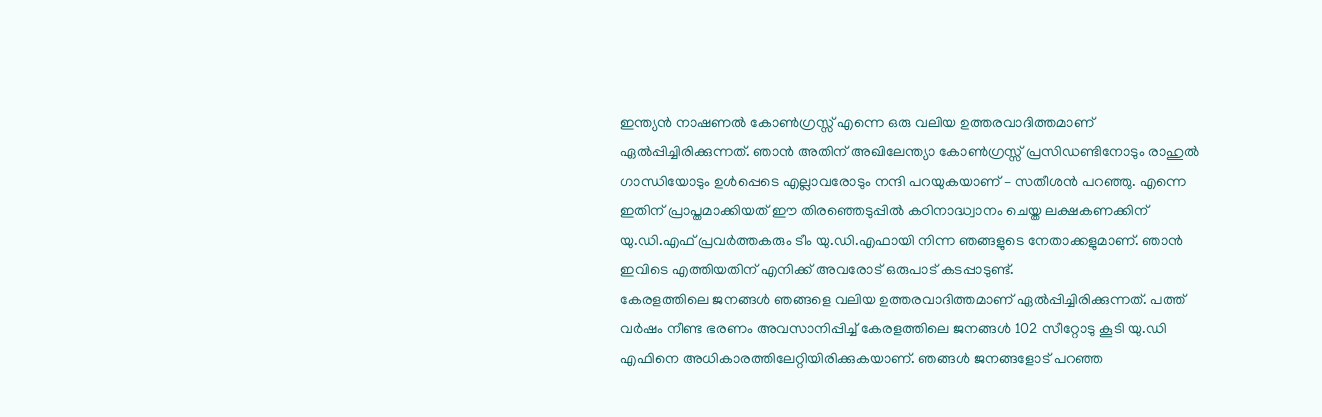ഇന്ത്യൻ നാഷണൽ കോൺഗ്രസ്സ് എന്നെ ഒരു വലിയ ഉത്തരവാദിത്തമാണ് ഏൽപ്പിച്ചിരിക്കുന്നത്. ഞാൻ അതിന് അഖിലേന്ത്യാ കോൺഗ്രസ്സ് പ്രസിഡണ്ടിനോടും രാഹുൽ ഗാന്ധിയോടും ഉൾപ്പെടെ എല്ലാവരോടും നന്ദി പറയുകയാണ് – സതീശൻ പറഞ്ഞു. എന്നെ ഇതിന് പ്രാപ്തമാക്കിയത് ഈ തിരഞ്ഞെടുപ്പിൽ കഠിനാദ്ധ്വാനം ചെയ്ത ലക്ഷകണക്കിന് യു.ഡി.എഫ് പ്രവർത്തകരും ടീം യു.ഡി.എഫായി നിന്ന ഞങ്ങളുടെ നേതാക്കളുമാണ്. ഞാൻ ഇവിടെ എത്തിയതിന് എനിക്ക് അവരോട് ഒരുപാട് കടപ്പാടുണ്ട്.
കേരളത്തിലെ ജനങ്ങൾ ഞങ്ങളെ വലിയ ഉത്തരവാദിത്തമാണ് ഏൽപ്പിച്ചിരിക്കുന്നത്. പത്ത് വർഷം നീണ്ട ഭരണം അവസാനിപ്പിച്ച് കേരളത്തിലെ ജനങ്ങൾ 102 സീറ്റോടു കൂടി യു.ഡി എഫിനെ അധികാരത്തിലേറ്റിയിരിക്കുകയാണ്. ഞങ്ങൾ ജനങ്ങളോട് പറഞ്ഞ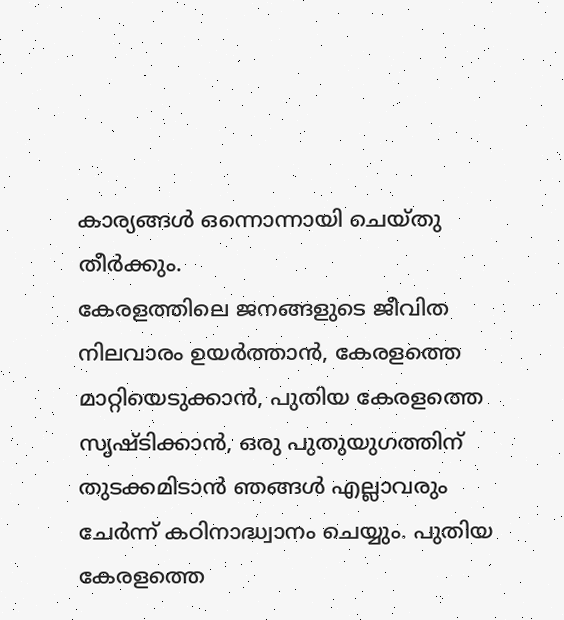കാര്യങ്ങൾ ഒന്നൊന്നായി ചെയ്തു തീർക്കും.
കേരളത്തിലെ ജനങ്ങളുടെ ജീവിത നിലവാരം ഉയർത്താൻ, കേരളത്തെ മാറ്റിയെടുക്കാൻ, പുതിയ കേരളത്തെ സൃഷ്ടിക്കാൻ, ഒരു പുതുയുഗത്തിന് തുടക്കമിടാൻ ഞങ്ങൾ എല്ലാവരും ചേർന്ന് കഠിനാദ്ധ്വാനം ചെയ്യും. പുതിയ കേരളത്തെ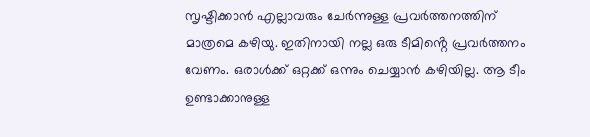സൃഷ്ടിക്കാൻ എല്ലാവരും ചേർന്നുള്ള പ്രവർത്തനത്തിന് മാത്രമെ കഴിയു. ഇതിനായി നല്ല ഒരു ടീമിൻ്റെ പ്രവർത്തനം വേണം. ഒരാൾക്ക് ഒറ്റക്ക് ഒന്നും ചെയ്യാൻ കഴിയില്ല. ആ ടീം ഉണ്ടാക്കാനുള്ള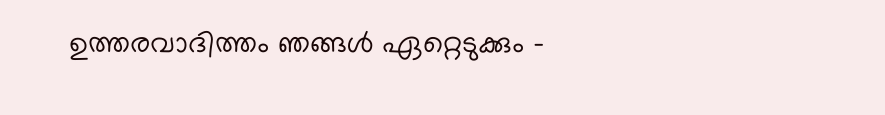ഉത്തരവാദിത്തം ഞങ്ങൾ ഏറ്റെടുക്കും –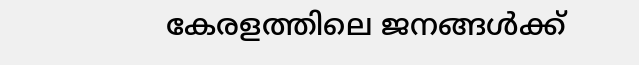കേരളത്തിലെ ജനങ്ങൾക്ക്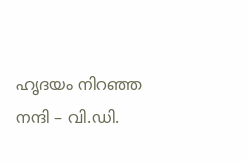ഹൃദയം നിറഞ്ഞ നന്ദി – വി.ഡി.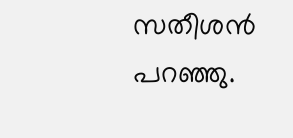സതീശൻ പറഞ്ഞു.